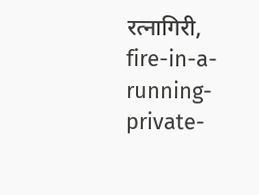रत्नागिरी,
fire-in-a-running-private-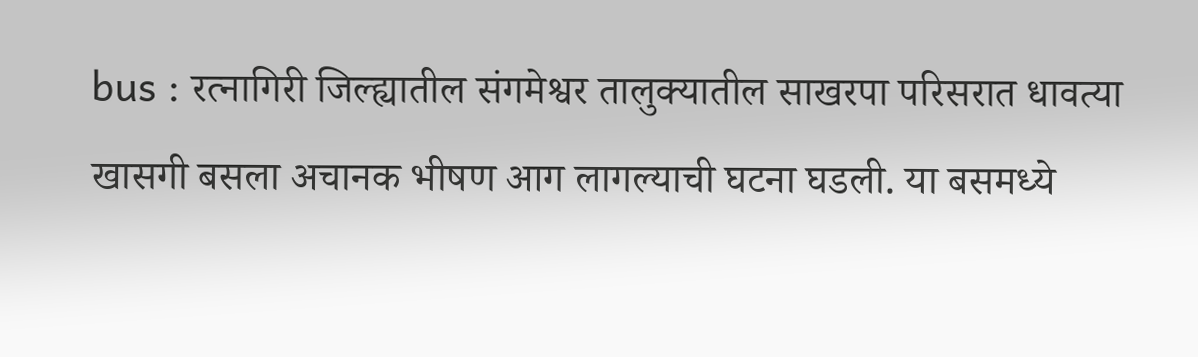bus : रत्नागिरी जिल्ह्यातील संगमेश्वर तालुक्यातील साखरपा परिसरात धावत्या खासगी बसला अचानक भीषण आग लागल्याची घटना घडली. या बसमध्ये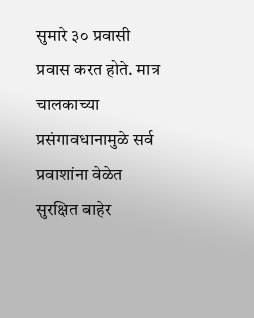सुमारे ३० प्रवासी प्रवास करत होते. मात्र चालकाच्या प्रसंगावधानामुळे सर्व प्रवाशांना वेळेत सुरक्षित बाहेर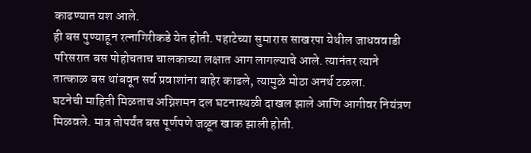काढण्यात यश आले.
ही बस पुण्याहून रत्नागिरीकडे येत होती. पहाटेच्या सुमारास साखरपा येथील जाधववाडी परिसरात बस पोहोचताच चालकाच्या लक्षात आग लागल्याचे आले. त्यानंतर त्याने तात्काळ बस थांबवून सर्व प्रवाशांना बाहेर काढले, त्यामुळे मोठा अनर्थ टळला.
घटनेची माहिती मिळताच अग्निशमन दल घटनास्थळी दाखल झाले आणि आगीवर नियंत्रण मिळवले. मात्र तोपर्यंत बस पूर्णपणे जळून खाक झाली होती.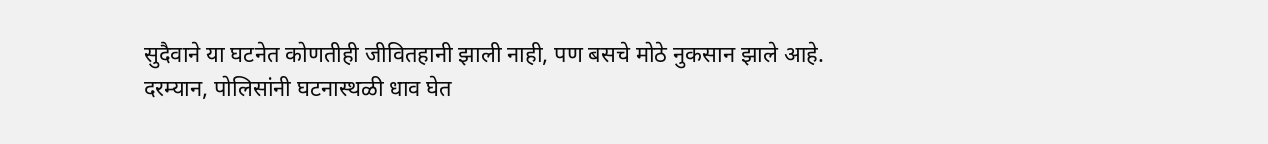सुदैवाने या घटनेत कोणतीही जीवितहानी झाली नाही, पण बसचे मोठे नुकसान झाले आहे.
दरम्यान, पोलिसांनी घटनास्थळी धाव घेत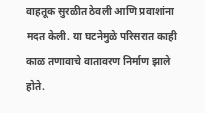वाहतूक सुरळीत ठेवली आणि प्रवाशांना मदत केली. या घटनेमुळे परिसरात काही काळ तणावाचे वातावरण निर्माण झाले होते.